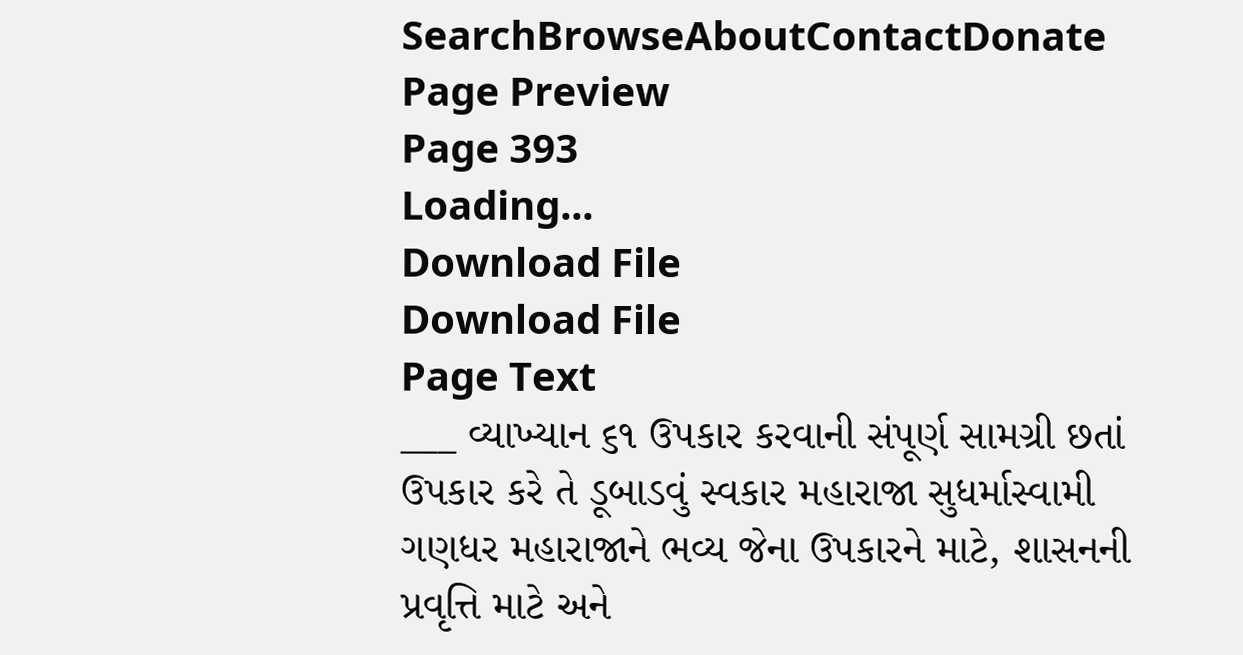SearchBrowseAboutContactDonate
Page Preview
Page 393
Loading...
Download File
Download File
Page Text
___ વ્યાખ્યાન ૬૧ ઉપકાર કરવાની સંપૂર્ણ સામગ્રી છતાં ઉપકાર કરે તે ડૂબાડવું સ્વકાર મહારાજા સુધર્માસ્વામી ગણધર મહારાજાને ભવ્ય જેના ઉપકારને માટે, શાસનની પ્રવૃત્તિ માટે અને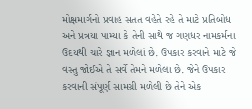મોક્ષમાર્ગનો પ્રવાહ સતત વહેતે રહે તે માટે પ્રતિબોધ અને પ્રત્રયા પામ્યા કે તેની સાથે જ ગણધર નામકર્મના ઉદયથી ચારે જ્ઞાન મળેલાં છે. ઉપકાર કરવાને માટે જે વસ્તુ જોઈએ તે સર્વે તેમને મળેલા છે. જેને ઉપકાર કરવાની સંપૂર્ણ સામગ્રી મળેલી છે તેને એક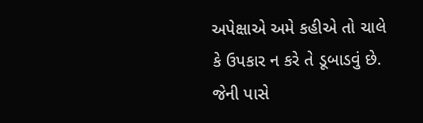અપેક્ષાએ અમે કહીએ તો ચાલે કે ઉપકાર ન કરે તે ડૂબાડવું છે. જેની પાસે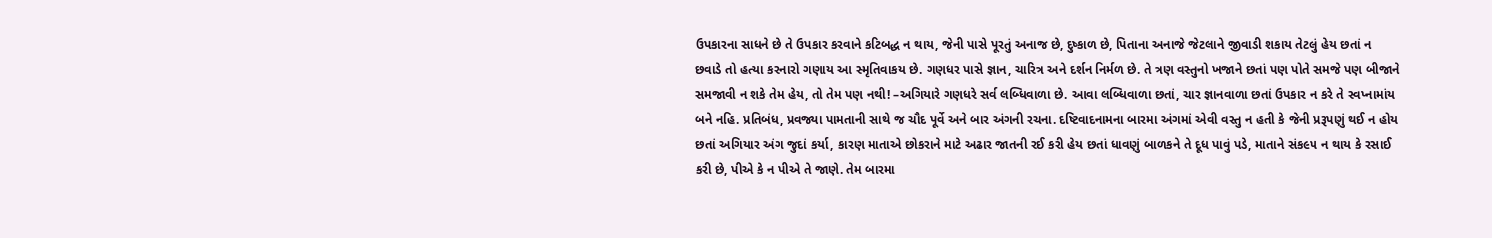ઉપકારના સાધને છે તે ઉપકાર કરવાને કટિબદ્ધ ન થાય, જેની પાસે પૂરતું અનાજ છે, દુષ્કાળ છે, પિતાના અનાજે જેટલાને જીવાડી શકાય તેટલું હેય છતાં ન છવાડે તો હત્યા કરનારો ગણાય આ સ્મૃતિવાકય છે. ગણધર પાસે જ્ઞાન, ચારિત્ર અને દર્શન નિર્મળ છે. તે ત્રણ વસ્તુનો ખજાને છતાં પણ પોતે સમજે પણ બીજાને સમજાવી ન શકે તેમ હેય, તો તેમ પણ નથી! –અગિયારે ગણધરે સર્વ લબ્ધિવાળા છે. આવા લબ્ધિવાળા છતાં, ચાર જ્ઞાનવાળા છતાં ઉપકાર ન કરે તે સ્વપ્નામાંય બને નહિ. પ્રતિબંધ, પ્રવજ્યા પામતાની સાથે જ ચૌદ પૂર્વે અને બાર અંગની રચના. દષ્ટિવાદનામના બારમા અંગમાં એવી વસ્તુ ન હતી કે જેની પ્રરૂપણું થઈ ન હોય છતાં અગિયાર અંગ જુદાં કર્યા, કારણ માતાએ છોકરાને માટે અઢાર જાતની રઈ કરી હેય છતાં ધાવણું બાળકને તે દૂધ પાવું પડે, માતાને સંક૯૫ ન થાય કે રસાઈ કરી છે, પીએ કે ન પીએ તે જાણે. તેમ બારમા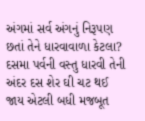અંગમાં સર્વ અંગનું નિરૂપણ છતાં તેને ધારવાવાળા કેટલા? દસમા પર્વની વસ્તુ ધારવી તેની અંદર દસ શેર ઘી ચટ થઈ જાય એટલી બધી મજબૂત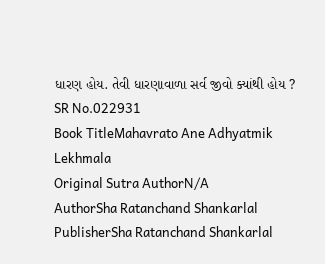ધારણ હોય. તેવી ધારણાવાળા સર્વ જીવો ક્યાંથી હોય ?
SR No.022931
Book TitleMahavrato Ane Adhyatmik Lekhmala
Original Sutra AuthorN/A
AuthorSha Ratanchand Shankarlal
PublisherSha Ratanchand Shankarlal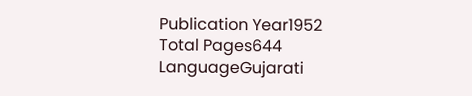Publication Year1952
Total Pages644
LanguageGujarati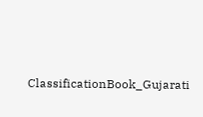ClassificationBook_Gujarati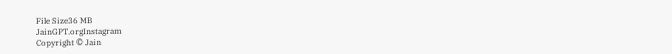File Size36 MB
JainGPT.orgInstagram
Copyright © Jain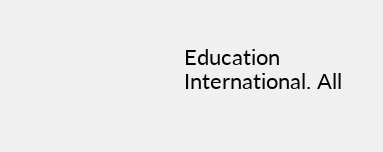Education International. All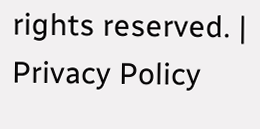rights reserved. | Privacy Policy